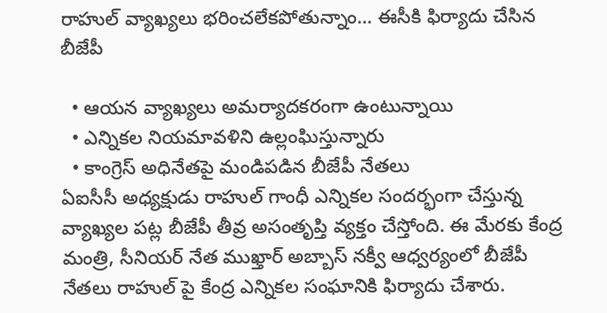రాహుల్ వ్యాఖ్యలు భరించలేకపోతున్నాం... ఈసీకి ఫిర్యాదు చేసిన బీజేపీ

  • ఆయన వ్యాఖ్యలు అమర్యాదకరంగా ఉంటున్నాయి
  • ఎన్నికల నియమావళిని ఉల్లంఘిస్తున్నారు
  • కాంగ్రెస్ అధినేతపై మండిపడిన బీజేపీ నేతలు
ఏఐసీసీ అధ్యక్షుడు రాహుల్ గాంధీ ఎన్నికల సందర్భంగా చేస్తున్న వ్యాఖ్యల పట్ల బీజేపీ తీవ్ర అసంతృప్తి వ్యక్తం చేస్తోంది. ఈ మేరకు కేంద్ర మంత్రి, సీనియర్ నేత ముఖ్తార్ అబ్బాస్ నక్వీ ఆధ్వర్యంలో బీజేపీ నేతలు రాహుల్ పై కేంద్ర ఎన్నికల సంఘానికి ఫిర్యాదు చేశారు.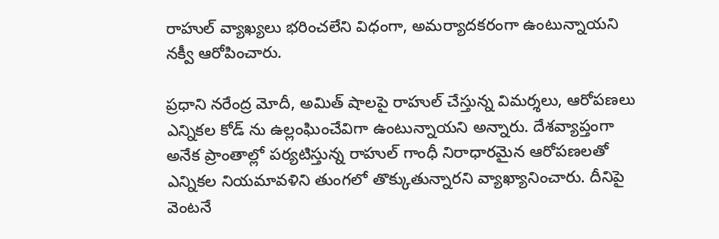రాహుల్ వ్యాఖ్యలు భరించలేని విధంగా, అమర్యాదకరంగా ఉంటున్నాయని నక్వీ ఆరోపించారు.

ప్రధాని నరేంద్ర మోదీ, అమిత్ షాలపై రాహుల్ చేస్తున్న విమర్శలు, ఆరోపణలు ఎన్నికల కోడ్ ను ఉల్లంఘించేవిగా ఉంటున్నాయని అన్నారు. దేశవ్యాప్తంగా అనేక ప్రాంతాల్లో పర్యటిస్తున్న రాహుల్ గాంధీ నిరాధారమైన ఆరోపణలతో ఎన్నికల నియమావళిని తుంగలో తొక్కుతున్నారని వ్యాఖ్యానించారు. దీనిపై వెంటనే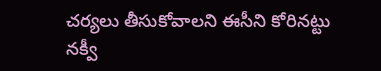చర్యలు తీసుకోవాలని ఈసీని కోరినట్టు నక్వీ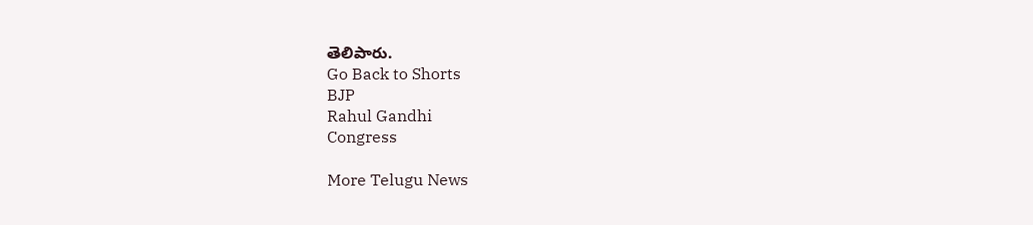తెలిపారు.
Go Back to Shorts
BJP
Rahul Gandhi
Congress

More Telugu News